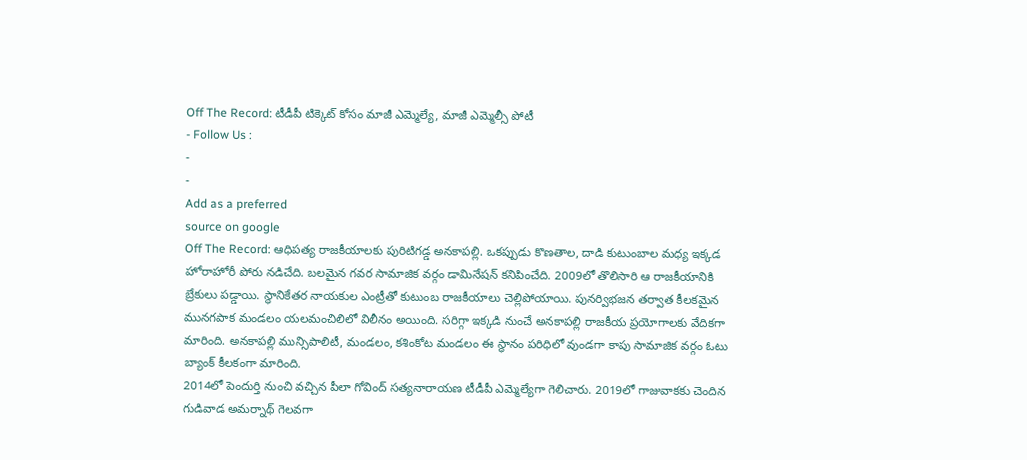Off The Record: టీడీపీ టిక్కెట్ కోసం మాజీ ఎమ్మెల్యే, మాజీ ఎమ్మెల్సీ పోటీ
- Follow Us :
-
-
Add as a preferred
source on google
Off The Record: ఆధిపత్య రాజకీయాలకు పురిటిగడ్డ అనకాపల్లి. ఒకప్పుడు కొణతాల, దాడి కుటుంబాల మధ్య ఇక్కడ హోరాహోరీ పోరు నడిచేది. బలమైన గవర సామాజిక వర్గం డామినేషన్ కనిపించేది. 2009లో తొలిసారి ఆ రాజకీయానికి బ్రేకులు పడ్డాయి. స్ధానికేతర నాయకుల ఎంట్రీతో కుటుంబ రాజకీయాలు చెల్లిపోయాయి. పునర్విభజన తర్వాత కీలకమైన మునగపాక మండలం యలమంచిలిలో విలీనం అయింది. సరిగ్గా ఇక్కడి నుంచే అనకాపల్లి రాజకీయ ప్రయోగాలకు వేదికగా మారింది. అనకాపల్లి మున్సిపాలిటీ, మండలం, కశింకోట మండలం ఈ స్ధానం పరిధిలో వుండగా కాపు సామాజిక వర్గం ఓటు బ్యాంక్ కీలకంగా మారింది.
2014లో పెందుర్తి నుంచి వచ్చిన పీలా గోవింద్ సత్యనారాయణ టీడీపీ ఎమ్మెల్యేగా గెలిచారు. 2019లో గాజువాకకు చెందిన గుడివాడ అమర్నాథ్ గెలవగా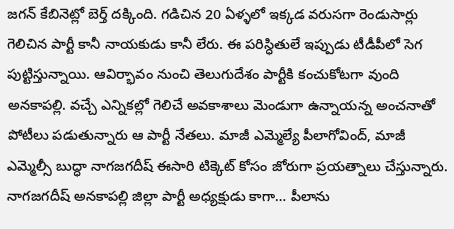జగన్ కేబినెట్లో బెర్త్ దక్కింది. గడిచిన 20 ఏళ్ళలో ఇక్కడ వరుసగా రెండుసార్లు గెలిచిన పార్టీ కానీ నాయకుడు కానీ లేరు. ఈ పరిస్ధితులే ఇప్పుడు టీడీపీలో సెగ పుట్టిస్తున్నాయి. ఆవిర్భావం నుంచి తెలుగుదేశం పార్టీకి కంచుకోటగా వుంది అనకాపల్లి. వచ్చే ఎన్నికల్లో గెలిచే అవకాశాలు మెండుగా ఉన్నాయన్న అంచనాతో పోటీలు పడుతున్నారు ఆ పార్టీ నేతలు. మాజీ ఎమ్మెల్యే పీలాగోవింద్, మాజీ ఎమ్మెల్సీ బుద్ధా నాగజగదీష్ ఈసారి టిక్కెట్ కోసం జోరుగా ప్రయత్నాలు చేస్తున్నారు. నాగజగదీష్ అనకాపల్లి జిల్లా పార్టీ అధ్యక్షుడు కాగా… పీలాను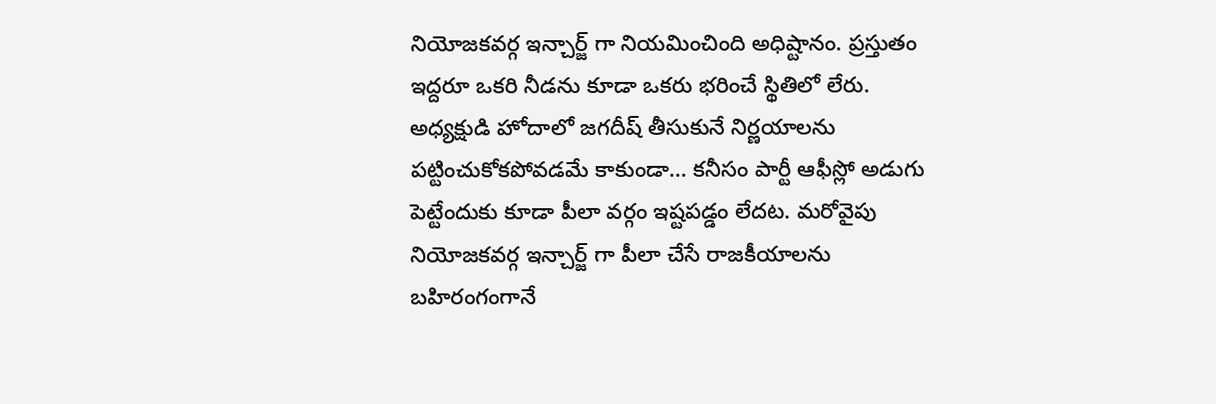నియోజకవర్గ ఇన్చార్జ్ గా నియమించింది అధిష్టానం. ప్రస్తుతం ఇద్దరూ ఒకరి నీడను కూడా ఒకరు భరించే స్థితిలో లేరు. అధ్యక్షుడి హోదాలో జగదీష్ తీసుకునే నిర్ణయాలను పట్టించుకోకపోవడమే కాకుండా… కనీసం పార్టీ ఆఫీస్లో అడుగు పెట్టేందుకు కూడా పీలా వర్గం ఇష్టపడ్డం లేదట. మరోవైపు నియోజకవర్గ ఇన్చార్జ్ గా పీలా చేసే రాజకీయాలను బహిరంగంగానే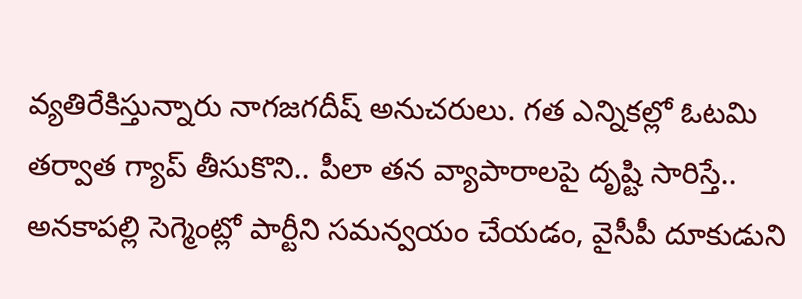వ్యతిరేకిస్తున్నారు నాగజగదీష్ అనుచరులు. గత ఎన్నికల్లో ఓటమి తర్వాత గ్యాప్ తీసుకొని.. పీలా తన వ్యాపారాలపై దృష్టి సారిస్తే.. అనకాపల్లి సెగ్మెంట్లో పార్టీని సమన్వయం చేయడం, వైసీపీ దూకుడుని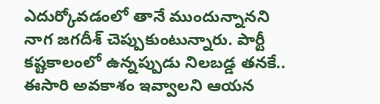ఎదుర్కోవడంలో తానే ముందున్నానని నాగ జగదీశ్ చెప్పుకుంటున్నారు. పార్టీ కష్టకాలంలో ఉన్నప్పుడు నిలబడ్డ తనకే.. ఈసారి అవకాశం ఇవ్వాలని ఆయన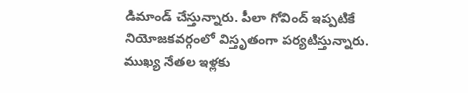డిమాండ్ చేస్తున్నారు. పీలా గోవింద్ ఇప్పటికే నియోజకవర్గంలో విస్తృతంగా పర్యటిస్తున్నారు. ముఖ్య నేతల ఇళ్లకు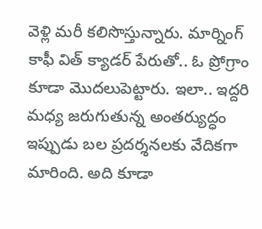వెళ్లి మరీ కలిసొస్తున్నారు. మార్నింగ్ కాఫీ విత్ క్యాడర్ పేరుతో.. ఓ ప్రోగ్రాం కూడా మొదలుపెట్టారు. ఇలా.. ఇద్దరి మధ్య జరుగుతున్న అంతర్యుద్ధం ఇప్పుడు బల ప్రదర్శనలకు వేదికగా మారింది. అది కూడా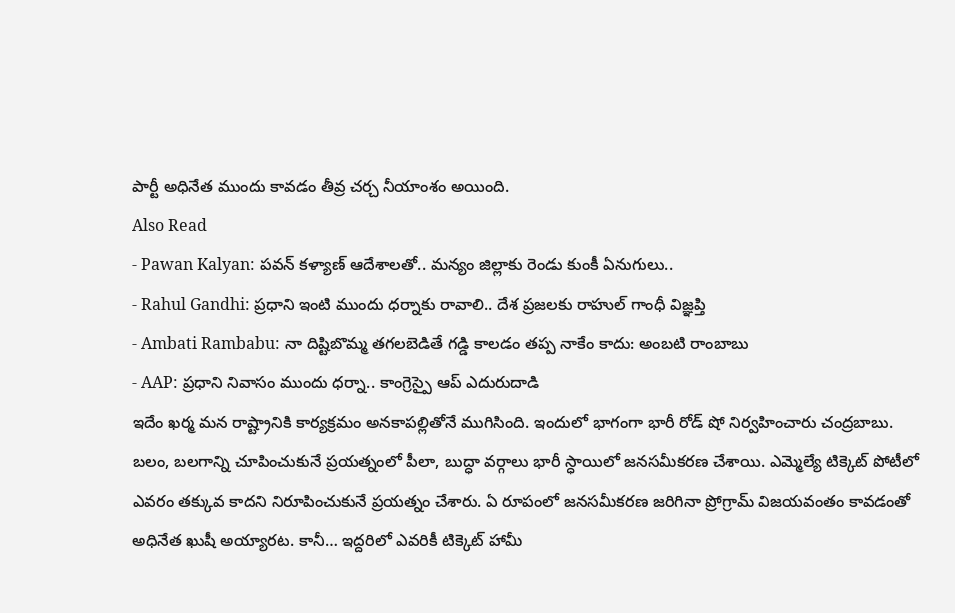పార్టీ అధినేత ముందు కావడం తీవ్ర చర్చ నీయాంశం అయింది.
Also Read
- Pawan Kalyan: పవన్ కళ్యాణ్ ఆదేశాలతో.. మన్యం జిల్లాకు రెండు కుంకీ ఏనుగులు..
- Rahul Gandhi: ప్రధాని ఇంటి ముందు ధర్నాకు రావాలి.. దేశ ప్రజలకు రాహుల్ గాంధీ విజ్ఞప్తి
- Ambati Rambabu: నా దిష్టిబొమ్మ తగలబెడితే గడ్డి కాలడం తప్ప నాకేం కాదు: అంబటి రాంబాబు
- AAP: ప్రధాని నివాసం ముందు ధర్నా.. కాంగ్రెస్పై ఆప్ ఎదురుదాడి
ఇదేం ఖర్మ మన రాష్ట్రానికి కార్యక్రమం అనకాపల్లితోనే ముగిసింది. ఇందులో భాగంగా భారీ రోడ్ షో నిర్వహించారు చంద్రబాబు. బలం, బలగాన్ని చూపించుకునే ప్రయత్నంలో పీలా, బుద్ధా వర్గాలు భారీ స్ధాయిలో జనసమీకరణ చేశాయి. ఎమ్మెల్యే టిక్కెట్ పోటీలో ఎవరం తక్కువ కాదని నిరూపించుకునే ప్రయత్నం చేశారు. ఏ రూపంలో జనసమీకరణ జరిగినా ప్రోగ్రామ్ విజయవంతం కావడంతో అధినేత ఖుషీ అయ్యారట. కానీ… ఇద్దరిలో ఎవరికీ టిక్కెట్ హామీ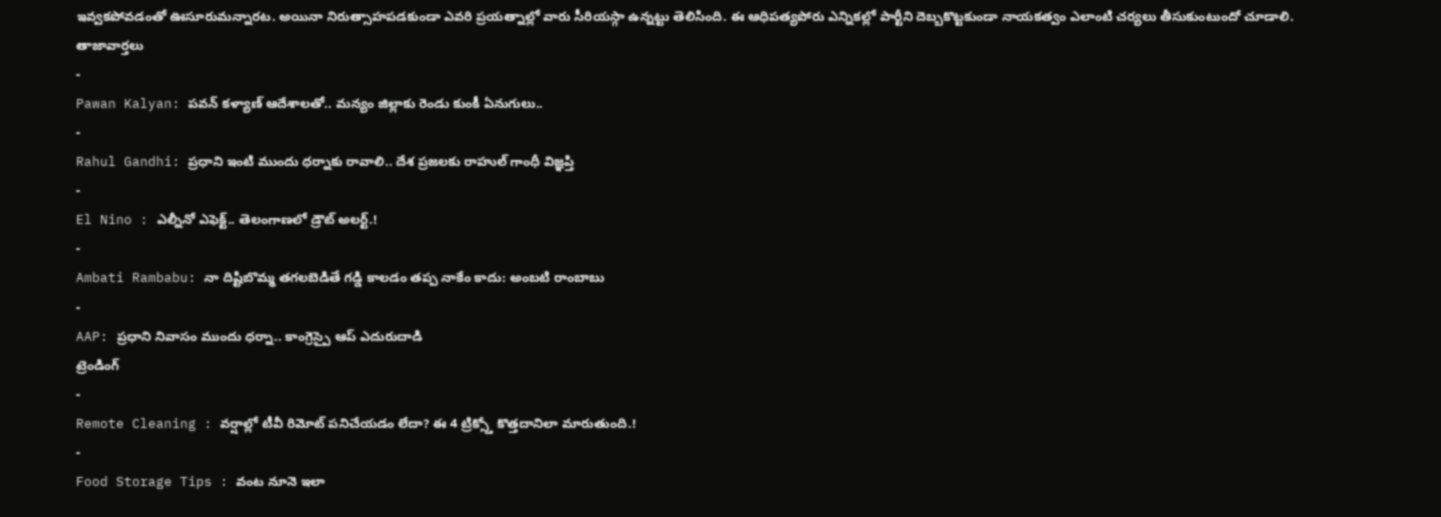ఇవ్వకపోవడంతో ఊసూరుమన్నారట. అయినా నిరుత్సాహపడకుండా ఎవరి ప్రయత్నాల్లో వారు సీరియస్గా ఉన్నట్టు తెలిసింది. ఈ ఆధిపత్యపోరు ఎన్నికల్లో పార్టీని దెబ్బకొట్టకుండా నాయకత్వం ఎలాంటి చర్యలు తీసుకుంటుందో చూడాలి.
తాజావార్తలు
-
Pawan Kalyan: పవన్ కళ్యాణ్ ఆదేశాలతో.. మన్యం జిల్లాకు రెండు కుంకీ ఏనుగులు..
-
Rahul Gandhi: ప్రధాని ఇంటి ముందు ధర్నాకు రావాలి.. దేశ ప్రజలకు రాహుల్ గాంధీ విజ్ఞప్తి
-
El Nino : ఎల్నీనో ఎఫెక్ట్.. తెలంగాణలో డ్రౌట్ అలర్ట్.!
-
Ambati Rambabu: నా దిష్టిబొమ్మ తగలబెడితే గడ్డి కాలడం తప్ప నాకేం కాదు: అంబటి రాంబాబు
-
AAP: ప్రధాని నివాసం ముందు ధర్నా.. కాంగ్రెస్పై ఆప్ ఎదురుదాడి
ట్రెండింగ్
-
Remote Cleaning : వర్షాల్లో టీవీ రిమోట్ పనిచేయడం లేదా? ఈ 4 ట్రిక్స్తో కొత్తదానిలా మారుతుంది.!
-
Food Storage Tips : వంట నూనె ఇలా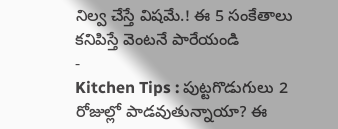నిల్వ చేస్తే విషమే.! ఈ 5 సంకేతాలు కనిపిస్తే వెంటనే పారేయండి
-
Kitchen Tips : పుట్టగొడుగులు 2 రోజుల్లో పాడవుతున్నాయా? ఈ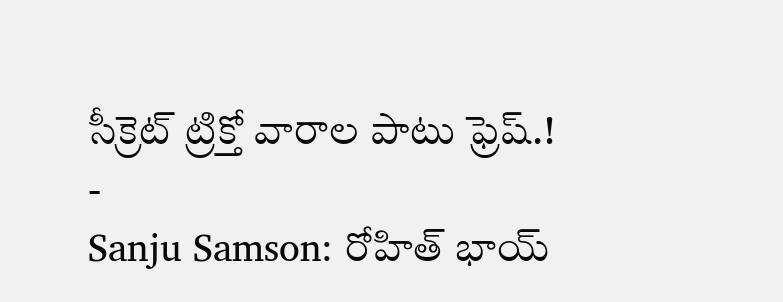సీక్రెట్ ట్రిక్తో వారాల పాటు ఫ్రెష్.!
-
Sanju Samson: రోహిత్ భాయ్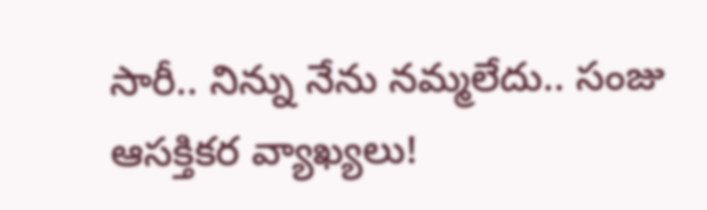సారీ.. నిన్ను నేను నమ్మలేదు.. సంజు ఆసక్తికర వ్యాఖ్యలు!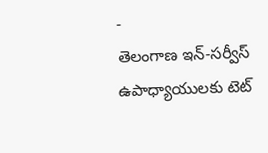-
తెలంగాణ ఇన్-సర్వీస్ ఉపాధ్యాయులకు టెట్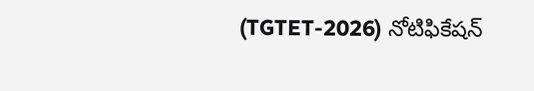(TGTET-2026) నోటిఫికేషన్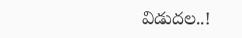విడుదల..!